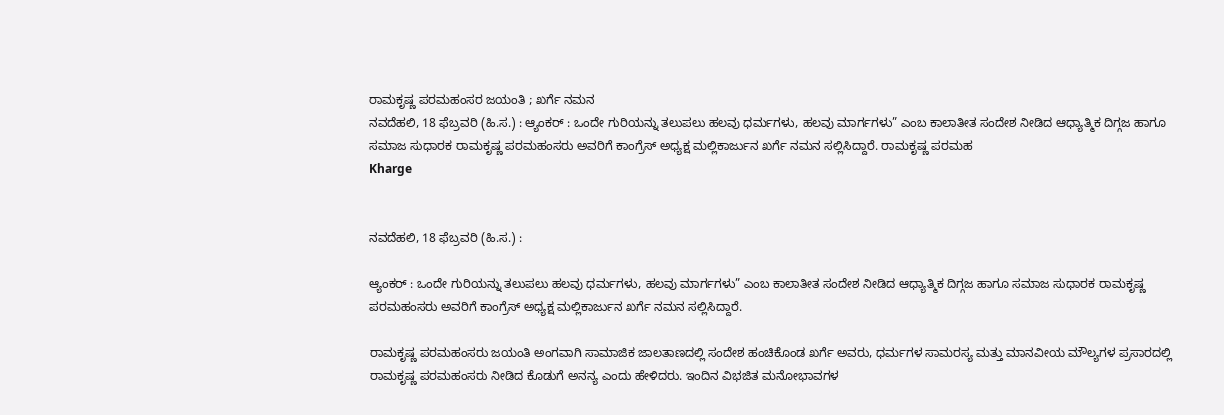ರಾಮಕೃಷ್ಣ ಪರಮಹಂಸರ ಜಯಂತಿ ; ಖರ್ಗೆ ನಮನ
ನವದೆಹಲಿ, 18 ಫೆಬ್ರವರಿ (ಹಿ.ಸ.) : ಆ್ಯಂಕರ್ : ಒಂದೇ ಗುರಿಯನ್ನು ತಲುಪಲು ಹಲವು ಧರ್ಮಗಳು, ಹಲವು ಮಾರ್ಗಗಳು” ಎಂಬ ಕಾಲಾತೀತ ಸಂದೇಶ ನೀಡಿದ ಆಧ್ಯಾತ್ಮಿಕ ದಿಗ್ಗಜ ಹಾಗೂ ಸಮಾಜ ಸುಧಾರಕ ರಾಮಕೃಷ್ಣ ಪರಮಹಂಸರು ಅವರಿಗೆ ಕಾಂಗ್ರೆಸ್ ಅಧ್ಯಕ್ಷ ಮಲ್ಲಿಕಾರ್ಜುನ ಖರ್ಗೆ ನಮನ ಸಲ್ಲಿಸಿದ್ದಾರೆ. ರಾಮಕೃಷ್ಣ ಪರಮಹ
Kharge


ನವದೆಹಲಿ, 18 ಫೆಬ್ರವರಿ (ಹಿ.ಸ.) :

ಆ್ಯಂಕರ್ : ಒಂದೇ ಗುರಿಯನ್ನು ತಲುಪಲು ಹಲವು ಧರ್ಮಗಳು, ಹಲವು ಮಾರ್ಗಗಳು” ಎಂಬ ಕಾಲಾತೀತ ಸಂದೇಶ ನೀಡಿದ ಆಧ್ಯಾತ್ಮಿಕ ದಿಗ್ಗಜ ಹಾಗೂ ಸಮಾಜ ಸುಧಾರಕ ರಾಮಕೃಷ್ಣ ಪರಮಹಂಸರು ಅವರಿಗೆ ಕಾಂಗ್ರೆಸ್ ಅಧ್ಯಕ್ಷ ಮಲ್ಲಿಕಾರ್ಜುನ ಖರ್ಗೆ ನಮನ ಸಲ್ಲಿಸಿದ್ದಾರೆ.

ರಾಮಕೃಷ್ಣ ಪರಮಹಂಸರು ಜಯಂತಿ ಅಂಗವಾಗಿ ಸಾಮಾಜಿಕ ಜಾಲತಾಣದಲ್ಲಿ ಸಂದೇಶ ಹಂಚಿಕೊಂಡ ಖರ್ಗೆ ಅವರು, ಧರ್ಮಗಳ ಸಾಮರಸ್ಯ ಮತ್ತು ಮಾನವೀಯ ಮೌಲ್ಯಗಳ ಪ್ರಸಾರದಲ್ಲಿ ರಾಮಕೃಷ್ಣ ಪರಮಹಂಸರು ನೀಡಿದ ಕೊಡುಗೆ ಅನನ್ಯ ಎಂದು ಹೇಳಿದರು. ಇಂದಿನ ವಿಭಜಿತ ಮನೋಭಾವಗಳ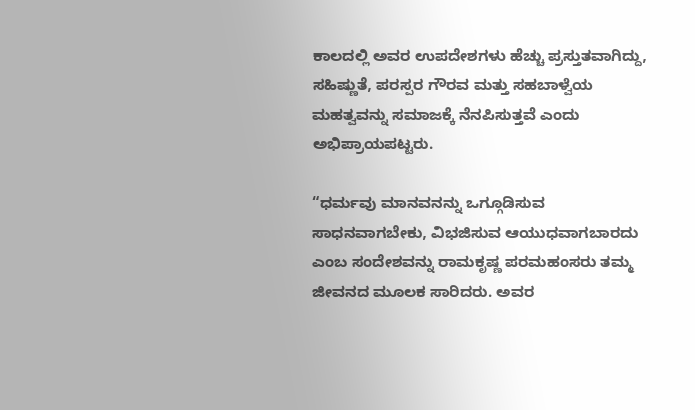ಕಾಲದಲ್ಲಿ ಅವರ ಉಪದೇಶಗಳು ಹೆಚ್ಚು ಪ್ರಸ್ತುತವಾಗಿದ್ದು, ಸಹಿಷ್ಣುತೆ, ಪರಸ್ಪರ ಗೌರವ ಮತ್ತು ಸಹಬಾಳ್ವೆಯ ಮಹತ್ವವನ್ನು ಸಮಾಜಕ್ಕೆ ನೆನಪಿಸುತ್ತವೆ ಎಂದು ಅಭಿಪ್ರಾಯಪಟ್ಟರು.

“ಧರ್ಮವು ಮಾನವನನ್ನು ಒಗ್ಗೂಡಿಸುವ ಸಾಧನವಾಗಬೇಕು, ವಿಭಜಿಸುವ ಆಯುಧವಾಗಬಾರದು ಎಂಬ ಸಂದೇಶವನ್ನು ರಾಮಕೃಷ್ಣ ಪರಮಹಂಸರು ತಮ್ಮ ಜೀವನದ ಮೂಲಕ ಸಾರಿದರು. ಅವರ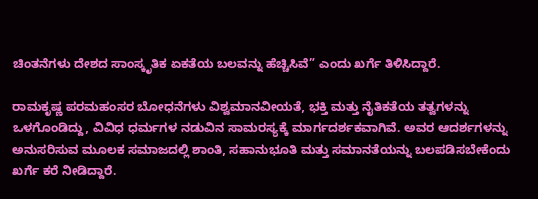ಚಿಂತನೆಗಳು ದೇಶದ ಸಾಂಸ್ಕೃತಿಕ ಏಕತೆಯ ಬಲವನ್ನು ಹೆಚ್ಚಿಸಿವೆ” ಎಂದು ಖರ್ಗೆ ತಿಳಿಸಿದ್ದಾರೆ.

ರಾಮಕೃಷ್ಣ ಪರಮಹಂಸರ ಬೋಧನೆಗಳು ವಿಶ್ವಮಾನವೀಯತೆ, ಭಕ್ತಿ ಮತ್ತು ನೈತಿಕತೆಯ ತತ್ವಗಳನ್ನು ಒಳಗೊಂಡಿದ್ದು, ವಿವಿಧ ಧರ್ಮಗಳ ನಡುವಿನ ಸಾಮರಸ್ಯಕ್ಕೆ ಮಾರ್ಗದರ್ಶಕವಾಗಿವೆ. ಅವರ ಆದರ್ಶಗಳನ್ನು ಅನುಸರಿಸುವ ಮೂಲಕ ಸಮಾಜದಲ್ಲಿ ಶಾಂತಿ, ಸಹಾನುಭೂತಿ ಮತ್ತು ಸಮಾನತೆಯನ್ನು ಬಲಪಡಿಸಬೇಕೆಂದು ಖರ್ಗೆ ಕರೆ ನೀಡಿದ್ದಾರೆ.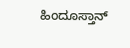ಹಿಂದೂಸ್ತಾನ್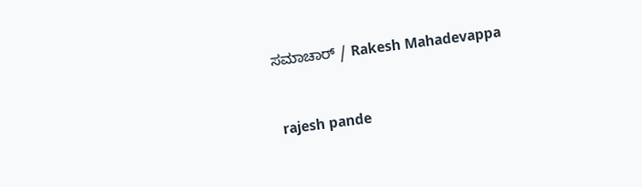ಸಮಾಚಾರ್ / Rakesh Mahadevappa


 rajesh pande